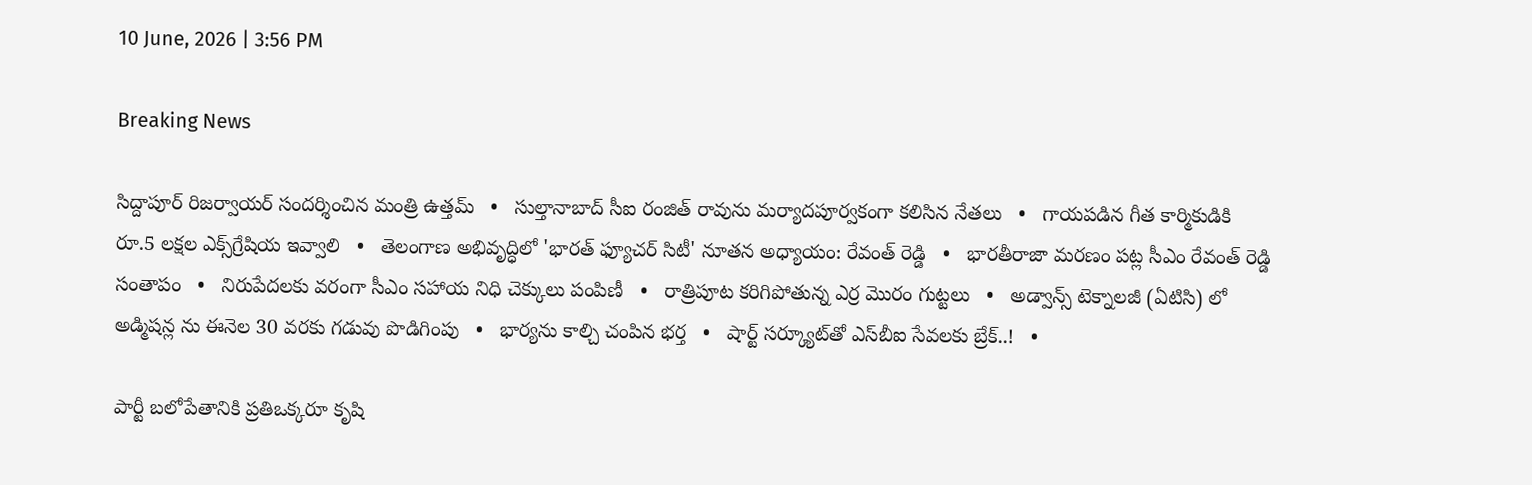10 June, 2026 | 3:56 PM

Breaking News

సిద్దాపూర్ రిజర్వాయర్ సందర్శించిన మంత్రి ఉత్తమ్   •   సుల్తానాబాద్ సీఐ రంజిత్ రావును మర్యాదపూర్వకంగా కలిసిన నేతలు   •   గాయపడిన గీత కార్మికుడికి రూ.5 లక్షల ఎక్స్‌గ్రేషియ ఇవ్వాలి   •   తెలంగాణ అభివృద్ధిలో 'భారత్ ఫ్యూచర్ సిటీ' నూతన అధ్యాయం: రేవంత్ రెడ్డి   •   భారతీరాజా మరణం పట్ల సీఎం రేవంత్ రెడ్డి సంతాపం   •   నిరుపేదలకు వరంగా సీఎం సహాయ నిధి చెక్కులు పంపిణీ   •   రాత్రిపూట కరిగిపోతున్న ఎర్ర మొరం గుట్టలు   •   అడ్వాన్స్ టెక్నాలజీ (ఏటిసి) లో అడ్మిషన్ల ను ఈనెల 30 వరకు గడువు పొడిగింపు   •   భార్యను కాల్చి చంపిన భర్త   •   షార్ట్ సర్క్యూట్‌తో ఎస్‌బీఐ సేవలకు బ్రేక్..!   •

పార్టీ బలోపేతానికి ప్రతిఒక్కరూ కృషి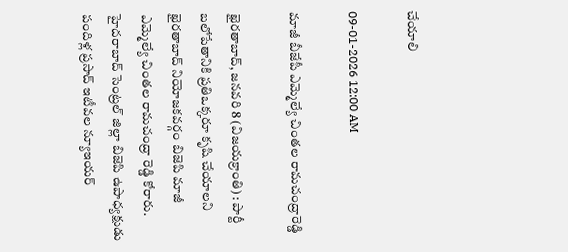చేయాలి

09-01-2026 12:00 AM

మాజీ బీజేపీ ఎమ్మెల్యే చింతల రామచంద్రారెడ్డి

ఖైరతాబాద్, జనవరి 8 (విజయక్రాంతి) : పార్టీ బలోపేతానికి ప్రతిఒక్కరూ కృషి చేయాలని ఖైరతాబాద్ నియోజకవర్గం బిజెపి మాజీ ఎమ్మెల్యే చింతల రామచంద్రా రెడ్డి కోరారు. హైదరాబాద్ సెంట్రల్ జిల్లా బిజెపి ఉపాధ్యక్షుడు పందిళ్ల ప్రసాద్ ఇటీవల న్యూఇయర్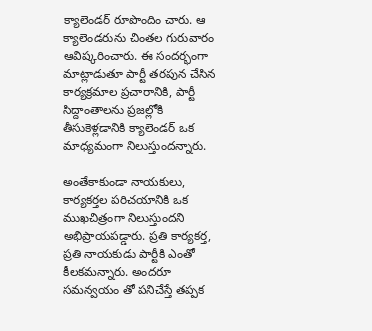క్యాలెండర్ రూపొందిం చారు. ఆ క్యాలెండరును చింతల గురువారం ఆవిష్కరించారు. ఈ సందర్భంగా మాట్లాడుతూ పార్టీ తరపున చేసిన కార్యక్రమాల ప్రచారానికి, పార్టీ సిద్దాంతాలను ప్రజల్లోకి తీసుకెళ్లడానికి క్యాలెండర్ ఒక మాధ్యమంగా నిలుస్తుందన్నారు.

అంతేకాకుండా నాయకులు, కార్యకర్తల పరిచయానికి ఒక ముఖచిత్రంగా నిలుస్తుందని అభిప్రాయపడ్డారు. ప్రతి కార్యకర్త, ప్రతి నాయకుడు పార్టీకి ఎంతో కీలకమన్నారు. అందరూ సమన్వయం తో పనిచేస్తే తప్పక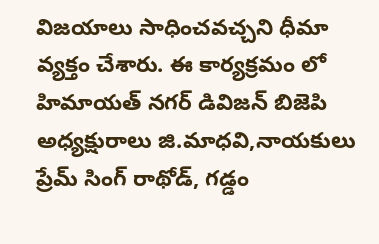విజయాలు సాధించవచ్చని ధీమా వ్యక్తం చేశారు. ఈ కార్యక్రమం లో హిమాయత్ నగర్ డివిజన్ బిజెపి అధ్యక్షురాలు జి.మాధవి,నాయకులు ప్రేమ్ సింగ్ రాథోడ్, గడ్డం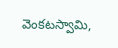వెంకటస్వామి,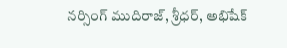నర్సింగ్ ముదిరాజ్, శ్రీధర్, అభిషేక్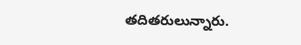తదితరులున్నారు.